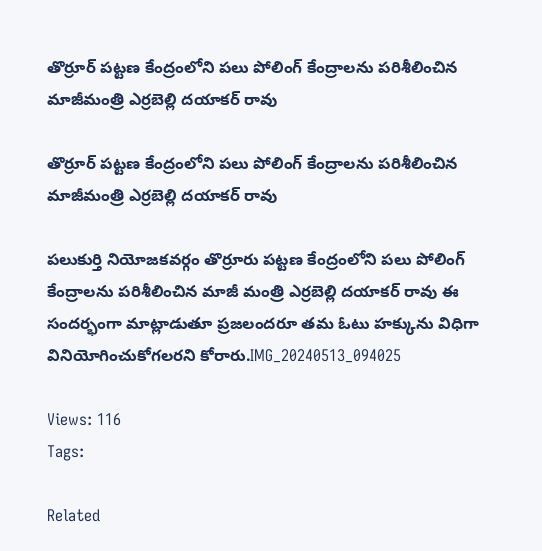తొర్రూర్ పట్టణ కేంద్రంలోని పలు పోలింగ్ కేంద్రాలను పరిశీలించిన మాజీమంత్రి ఎర్రబెల్లి దయాకర్ రావు

తొర్రూర్ పట్టణ కేంద్రంలోని పలు పోలింగ్ కేంద్రాలను పరిశీలించిన మాజీమంత్రి ఎర్రబెల్లి దయాకర్ రావు

పలుకుర్తి నియోజకవర్గం తొర్రూరు పట్టణ కేంద్రంలోని పలు పోలింగ్ కేంద్రాలను పరిశీలించిన మాజీ మంత్రి ఎర్రబెల్లి దయాకర్ రావు ఈ సందర్భంగా మాట్లాడుతూ ప్రజలందరూ తమ ఓటు హక్కును విధిగా వినియోగించుకోగలరని కోరారు.IMG_20240513_094025

Views: 116
Tags:

Related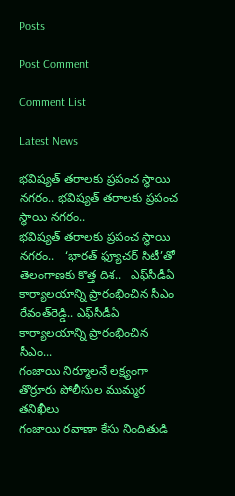Posts

Post Comment

Comment List

Latest News

భవిష్యత్ తరాలకు ప్రపంచ స్థాయి నగరం.. భవిష్యత్ తరాలకు ప్రపంచ స్థాయి నగరం..
భవిష్యత్ తరాలకు ప్రపంచ స్థాయి నగరం..   ‘భారత్ ఫ్యూచర్ సిటీ’తో తెలంగాణకు కొత్త దిశ..   ఎఫ్‌సీడీఏ కార్యాలయాన్ని ప్రారంభించిన సీఎం రేవంత్‌రెడ్డి.. ఎఫ్‌సీడీఏ కార్యాలయాన్ని ప్రారంభించిన సీఎం...
గంజాయి నిర్మూలనే లక్ష్యంగా తొర్రూరు పోలీసుల ముమ్మర తనిఖీలు
గంజాయి రవాణా కేసు నిందితుడి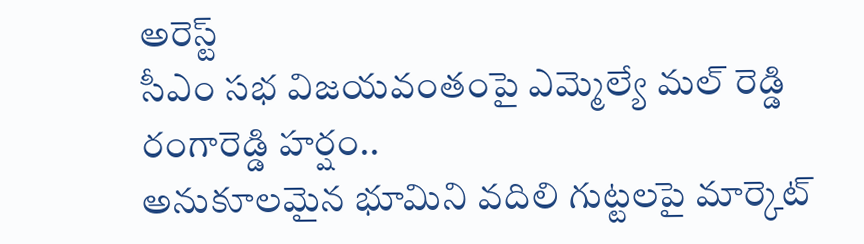అరెస్ట్
సీఎం సభ విజయవంతంపై ఎమ్మెల్యే మల్ రెడ్డి రంగారెడ్డి హర్షం..
అనుకూలమైన భూమిని వదిలి గుట్టలపై మార్కెట్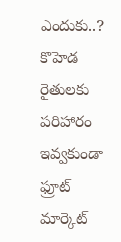ఎందుకు..?
కొహెడ రైతులకు పరిహారం ఇవ్వకుండా ఫ్రూట్ మార్కెట్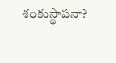శంకుస్థాపనా?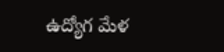ఉద్యోగ మేళ